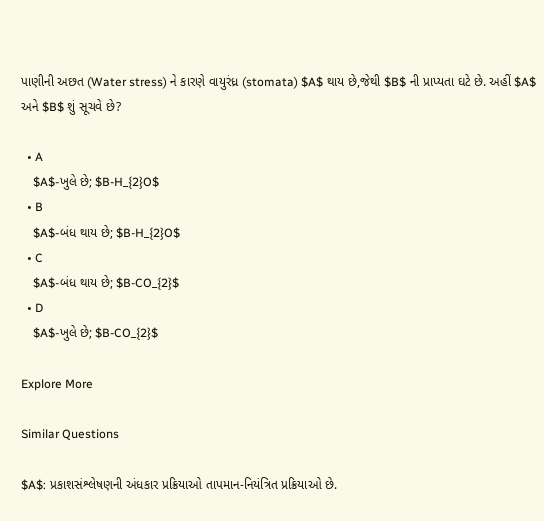પાણીની અછત (Water stress) ને કારણે વાયુરંધ્ર (stomata) $A$ થાય છે,જેથી $B$ ની પ્રાપ્યતા ઘટે છે. અહીં $A$ અને $B$ શું સૂચવે છે?

  • A
    $A$-ખુલે છે; $B-H_{2}O$
  • B
    $A$-બંધ થાય છે; $B-H_{2}O$
  • C
    $A$-બંધ થાય છે; $B-CO_{2}$
  • D
    $A$-ખુલે છે; $B-CO_{2}$

Explore More

Similar Questions

$A$: પ્રકાશસંશ્લેષણની અંધકાર પ્રક્રિયાઓ તાપમાન-નિયંત્રિત પ્રક્રિયાઓ છે.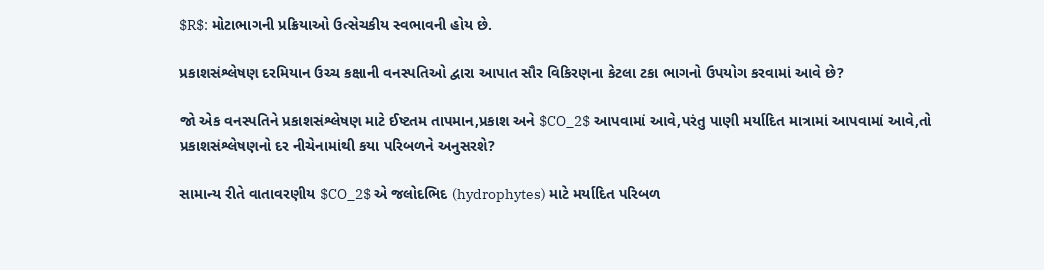$R$: મોટાભાગની પ્રક્રિયાઓ ઉત્સેચકીય સ્વભાવની હોય છે.

પ્રકાશસંશ્લેષણ દરમિયાન ઉચ્ચ કક્ષાની વનસ્પતિઓ દ્વારા આપાત સૌર વિકિરણના કેટલા ટકા ભાગનો ઉપયોગ કરવામાં આવે છે?

જો એક વનસ્પતિને પ્રકાશસંશ્લેષણ માટે ઈષ્ટતમ તાપમાન,પ્રકાશ અને $CO_2$ આપવામાં આવે,પરંતુ પાણી મર્યાદિત માત્રામાં આપવામાં આવે,તો પ્રકાશસંશ્લેષણનો દર નીચેનામાંથી કયા પરિબળને અનુસરશે?

સામાન્ય રીતે વાતાવરણીય $CO_2$ એ જલોદભિદ (hydrophytes) માટે મર્યાદિત પરિબળ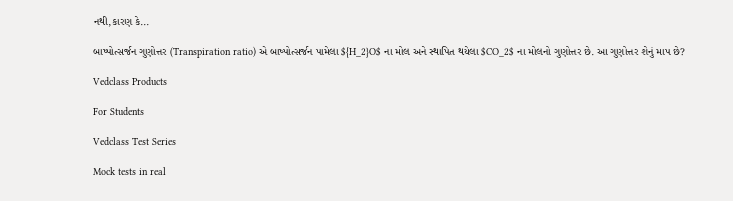નથી,કારણ કે...

બાષ્પોત્સર્જન ગુણોત્તર (Transpiration ratio) એ બાષ્પોત્સર્જન પામેલા ${H_2}O$ ના મોલ અને સ્થાપિત થયેલા $CO_2$ ના મોલનો ગુણોત્તર છે. આ ગુણોત્તર શેનું માપ છે?

Vedclass Products

For Students

Vedclass Test Series

Mock tests in real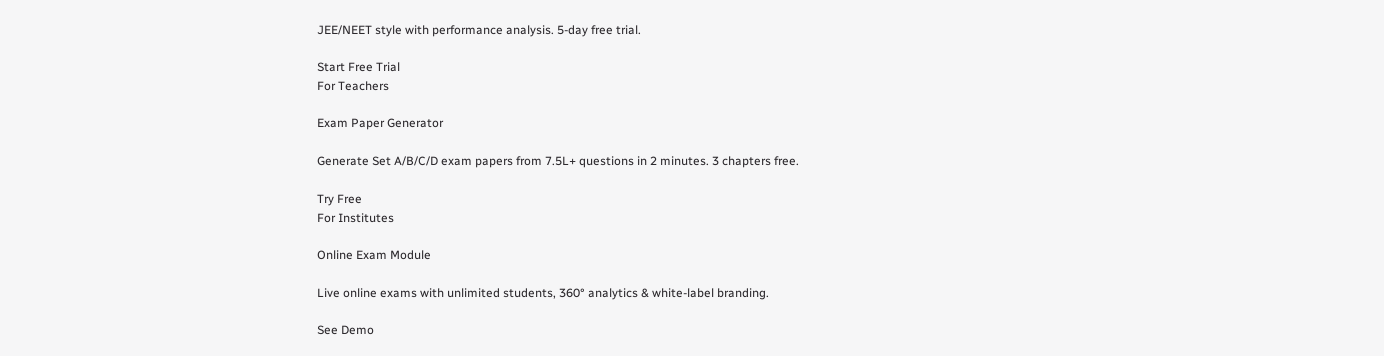JEE/NEET style with performance analysis. 5-day free trial.

Start Free Trial
For Teachers

Exam Paper Generator

Generate Set A/B/C/D exam papers from 7.5L+ questions in 2 minutes. 3 chapters free.

Try Free
For Institutes

Online Exam Module

Live online exams with unlimited students, 360° analytics & white-label branding.

See Demo